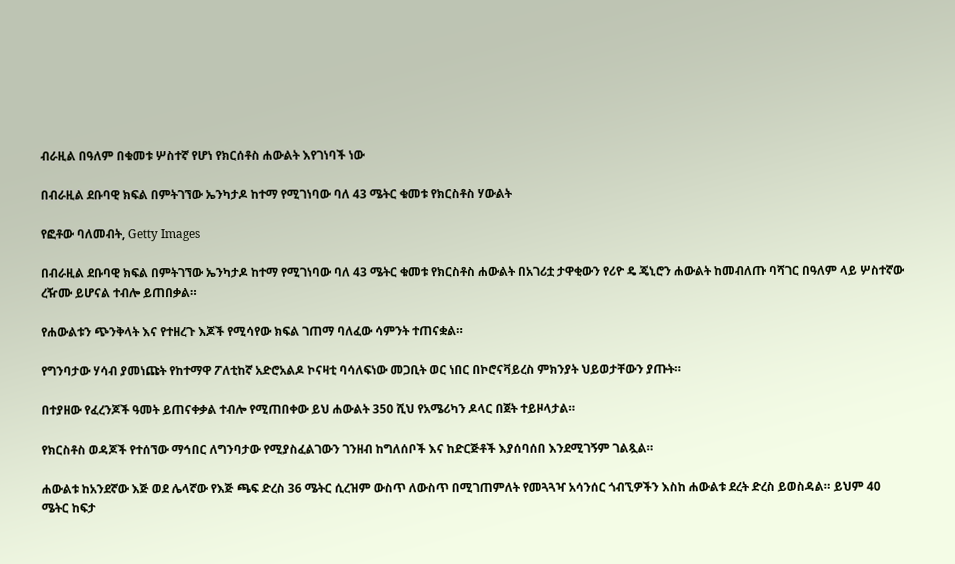ብራዚል በዓለም በቁመቱ ሦስተኛ የሆነ የክርሰቶስ ሐውልት እየገነባች ነው

በብራዚል ደቡባዊ ክፍል በምትገኘው ኤንካታዶ ከተማ የሚገነባው ባለ 43 ሜትር ቁመቱ የክርስቶስ ሃውልት

የፎቶው ባለመብት, Getty Images

በብራዚል ደቡባዊ ክፍል በምትገኘው ኤንካታዶ ከተማ የሚገነባው ባለ 43 ሜትር ቁመቱ የክርስቶስ ሐውልት በአገሪቷ ታዋቂውን የሪዮ ዴ ጄኒሮን ሐውልት ከመብለጡ ባሻገር በዓለም ላይ ሦስተኛው ረዥሙ ይሆናል ተብሎ ይጠበቃል።

የሐውልቱን ጭንቅላት እና የተዘረጉ እጆች የሚሳየው ክፍል ገጠማ ባለፈው ሳምንት ተጠናቋል።

የግንባታው ሃሳብ ያመነጩት የከተማዋ ፖለቲከኛ አድሮአልዶ ኮናዛቲ ባሳለፍነው መጋቢት ወር ነበር በኮሮናቫይረስ ምክንያት ህይወታቸውን ያጡት።

በተያዘው የፈረንጆች ዓመት ይጠናቀቃል ተብሎ የሚጠበቀው ይህ ሐውልት 350 ሺህ የአሜሪካን ዶላር በጀት ተይዞላታል።

የክርስቶስ ወዳጆች የተሰኘው ማኅበር ለግንባታው የሚያስፈልገውን ገንዘብ ከግለሰቦች እና ከድርጅቶች እያሰባሰበ እንደሚገኝም ገልጿል።

ሐውልቱ ከአንደኛው እጅ ወደ ሌላኛው የእጅ ጫፍ ድረስ 36 ሜትር ሲረዝም ውስጥ ለውስጥ በሚገጠምለት የመጓጓዣ አሳንሰር ጎብኚዎችን እስከ ሐውልቱ ደረት ድረስ ይወስዳል። ይህም 40 ሜትር ከፍታ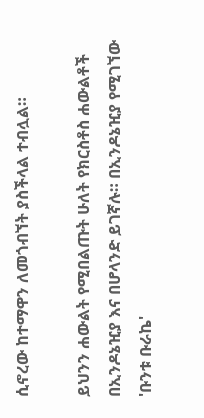ሲኖረው ከተማዋን ለመጎብኘት ያስችላል ተብሏል።

ይህንን ሐውልት የሚበልጡት ሁለት የክርስቶስ ሐውልቶች በኢንዶኔዢያ እና በሆላንድ ይገኛሉ። በኢንዶኔዢያ የሚገኘው 'ቡንቱ ቡራኬ'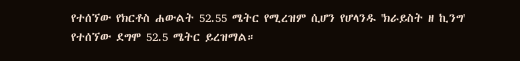የተሰኘው የክርቶስ ሐውልት 52.55 ሜትር የሚረዝም ሲሆን የሆላንዱ 'ክራይስት ዘ ኪንግ' የተሰኘው ደግሞ 52.5 ሜትር ይረዝማል።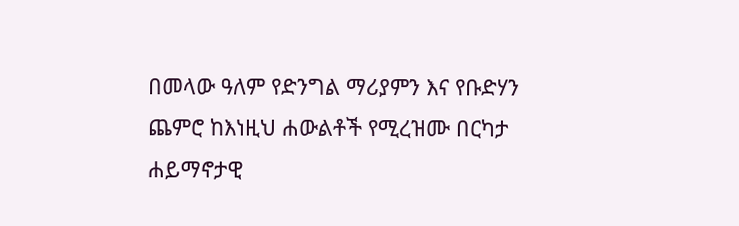በመላው ዓለም የድንግል ማሪያምን እና የቡድሃን ጨምሮ ከእነዚህ ሐውልቶች የሚረዝሙ በርካታ ሐይማኖታዊ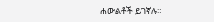ሐውልቶች ይገኛሉ።